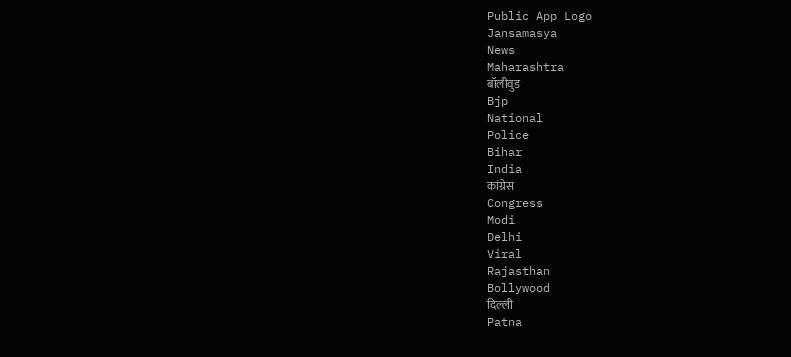Public App Logo
Jansamasya
News
Maharashtra
बॉलीवुड
Bjp
National
Police
Bihar
India
कांग्रेस
Congress
Modi
Delhi
Viral
Rajasthan
Bollywood
दिल्ली
Patna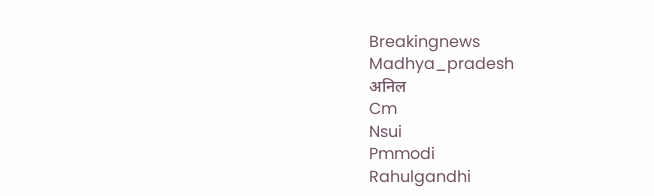Breakingnews
Madhya_pradesh
अनिल
Cm
Nsui
Pmmodi
Rahulgandhi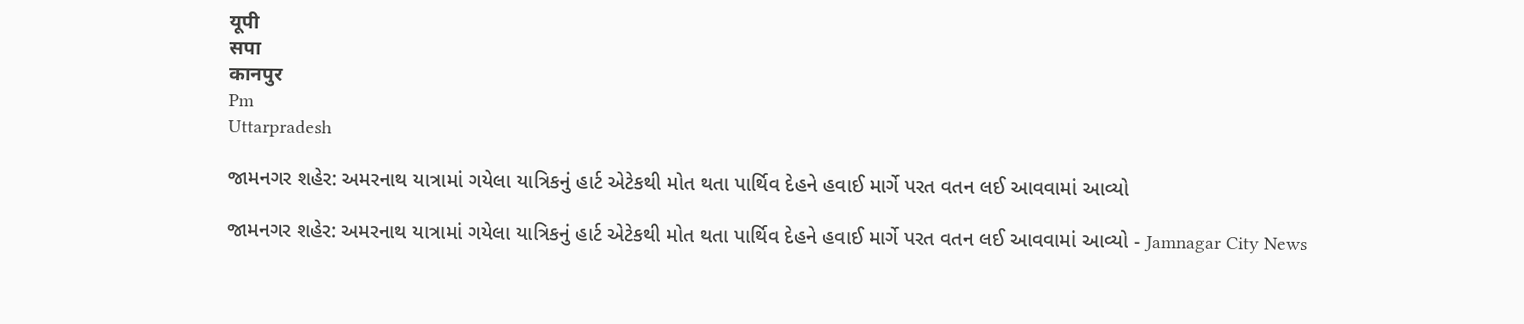यूपी
सपा
कानपुर
Pm
Uttarpradesh

જામનગર શહેર: અમરનાથ યાત્રામાં ગયેલા યાત્રિકનું હાર્ટ એટેકથી મોત થતા પાર્થિવ દેહને હવાઈ માર્ગે પરત વતન લઈ આવવામાં આવ્યો

જામનગર શહેર: અમરનાથ યાત્રામાં ગયેલા યાત્રિકનું હાર્ટ એટેકથી મોત થતા પાર્થિવ દેહને હવાઈ માર્ગે પરત વતન લઈ આવવામાં આવ્યો - Jamnagar City News